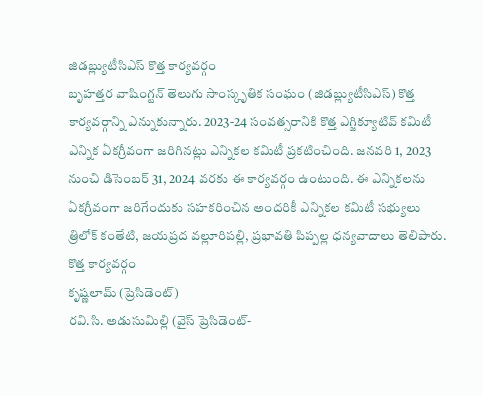జిడబ్ల్యుటీసిఎస్ కొత్త కార్యవర్గం
బృహత్తర వాషింగ్టన్ తెలుగు సాంస్కృతిక సంఘం (జిడబ్ల్యుటీసిఎస్) కొత్త కార్యవర్గాన్ని ఎన్నుకున్నారు. 2023-24 సంవత్సరానికి కొత్త ఎగ్జిక్యూటివ్ కమిటీ ఎన్నిక ఏకగ్రీవంగా జరిగినట్లు ఎన్నికల కమిటీ ప్రకటించింది. జనవరి 1, 2023 నుంచి డిసెంబర్ 31, 2024 వరకు ఈ కార్యవర్గం ఉంటుంది. ఈ ఎన్నికలను ఏకగ్రీవంగా జరిగేందుకు సహకరించిన అందరికీ ఎన్నికల కమిటీ సభ్యులు త్రిలోక్ కంతేటి, జయప్రద వల్లూరిపల్లి, ప్రభావతి పిప్పల్ల ధన్యవాదాలు తెలిపారు.
కొత్త కార్యవర్గం
కృష్ణలామ్ (ప్రెసిడెంట్)
రవి.సి. అడుసుమిల్లి (వైస్ ప్రెసిడెంట్-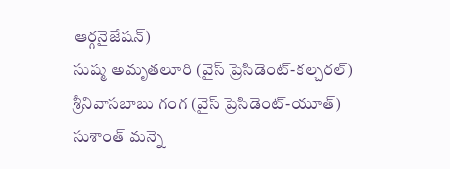ఆర్గనైజేషన్)
సుష్మ అమృతలూరి (వైస్ ప్రెసిడెంట్-కల్చరల్)
శ్రీనివాసబాబు గంగ (వైస్ ప్రెసిడెంట్-యూత్)
సుశాంత్ మన్నె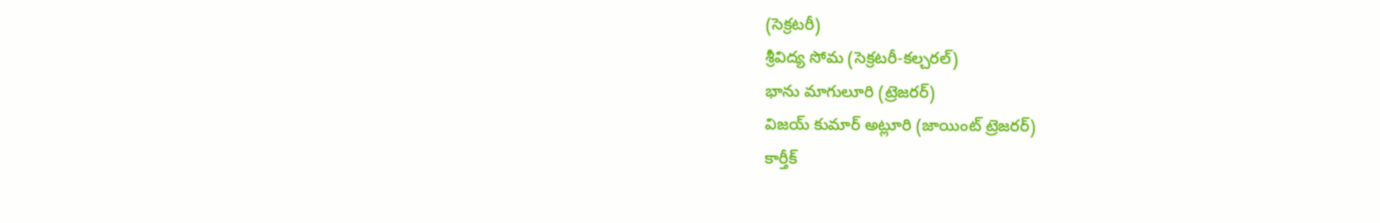(సెక్రటరీ)
శ్రీవిద్య సోమ (సెక్రటరీ-కల్చరల్)
భాను మాగులూరి (ట్రెజరర్)
విజయ్ కుమార్ అట్లూరి (జాయింట్ ట్రెజరర్)
కార్తీక్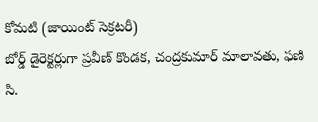కోమటి (జాయింట్ సెక్రటరీ)
బోర్డ్ డైరెక్టర్లుగా ప్రవీణ్ కొండక, చంద్రకుమార్ మాలావతు, ఫణి సి.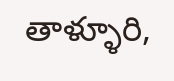తాళ్ళూరి,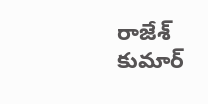రాజేశ్ కుమార్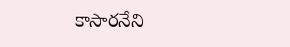కాసారనేని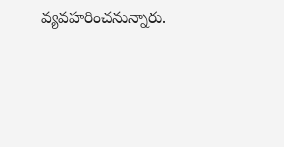వ్యవహరించనున్నారు.